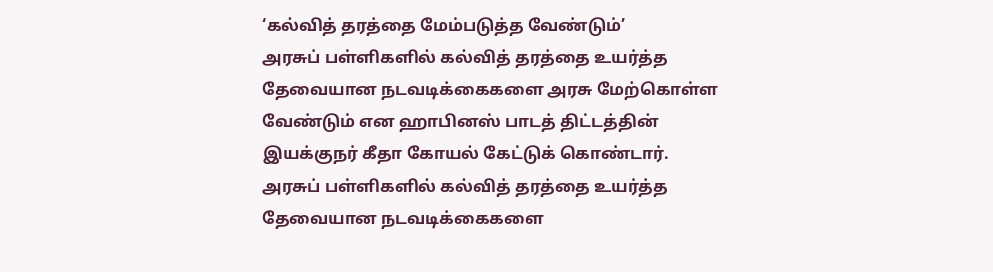‘கல்வித் தரத்தை மேம்படுத்த வேண்டும்’
அரசுப் பள்ளிகளில் கல்வித் தரத்தை உயர்த்த தேவையான நடவடிக்கைகளை அரசு மேற்கொள்ள வேண்டும் என ஹாபினஸ் பாடத் திட்டத்தின் இயக்குநர் கீதா கோயல் கேட்டுக் கொண்டார்.
அரசுப் பள்ளிகளில் கல்வித் தரத்தை உயர்த்த தேவையான நடவடிக்கைகளை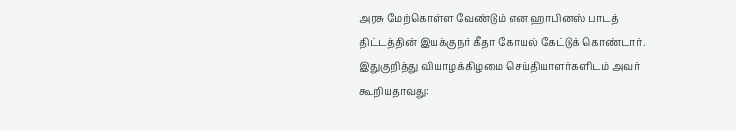அரசு மேற்கொள்ள வேண்டும் என ஹாபினஸ் பாடத் திட்டத்தின் இயக்குநர் கீதா கோயல் கேட்டுக் கொண்டார்.
இதுகுறித்து வியாழக்கிழமை செய்தியாளர்களிடம் அவர் கூறியதாவது: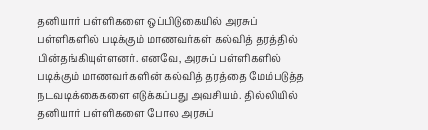தனியார் பள்ளிகளை ஒப்பிடுகையில் அரசுப் பள்ளிகளில் படிக்கும் மாணவர்கள் கல்வித் தரத்தில் பின்தங்கியுள்ளனர். எனவே, அரசுப் பள்ளிகளில் படிக்கும் மாணவர்களின் கல்வித் தரத்தை மேம்படுத்த நடவடிக்கைகளை எடுக்கப்பது அவசியம். தில்லியில் தனியார் பள்ளிகளை போல அரசுப்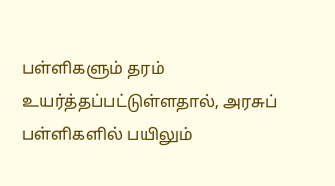பள்ளிகளும் தரம் உயர்த்தப்பட்டுள்ளதால், அரசுப் பள்ளிகளில் பயிலும்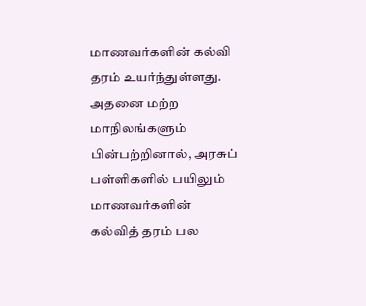மாணவர்களின் கல்வி தரம் உயர்ந்துள்ளது. அதனை மற்ற மாநிலங்களும் பின்பற்றினால், அரசுப் பள்ளிகளில் பயிலும் மாணவர்களின் கல்வித் தரம் பல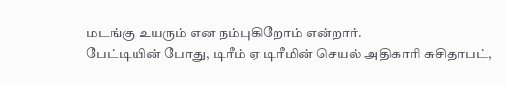மடங்கு உயரும் என நம்புகிறோம் என்றார்.
பேட்டியின் போது, டிரீம் ஏ டிரீமின் செயல் அதிகாரி சுசிதாபட்,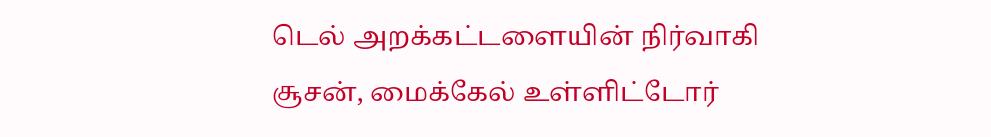டெல் அறக்கட்டளையின் நிர்வாகி சூசன், மைக்கேல் உள்ளிட்டோர்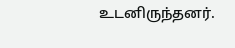உடனிருந்தனர்.